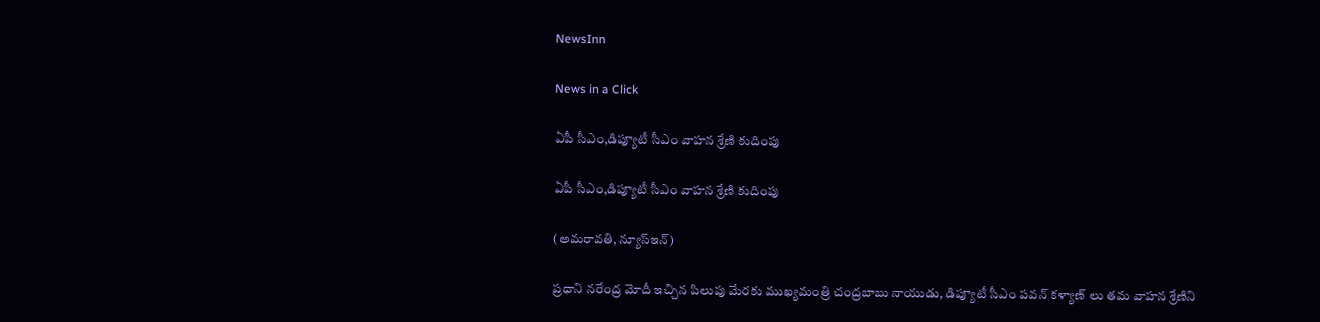NewsInn

News in a Click

ఏపీ సీఎం,డిప్యూటీ సీఎం వాహన శ్రేణి కుదింపు

ఏపీ సీఎం,డిప్యూటీ సీఎం వాహన శ్రేణి కుదింపు

(అమరావతి, న్యూస్ఇన్‌)

ప్రధాని నరేంద్ర మోదీ ఇచ్చిన పిలుపు మేరకు ముఖ్యమంత్రి చంద్రబాబు నాయుడు, డిప్యూటీ సీఎం ప‌వ‌న్ క‌ళ్యాణ్ లు త‌మ వాహన శ్రేణిని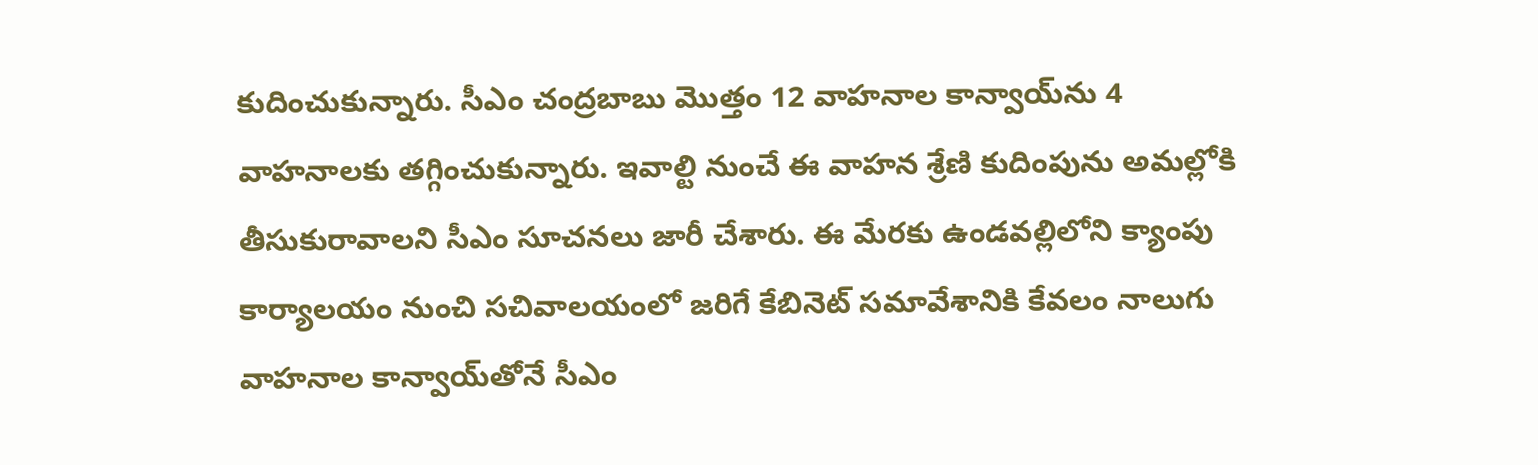కుదించుకున్నారు. సీఎం చంద్ర‌బాబు మొత్తం 12 వాహనాల కాన్వాయ్‌ను 4 వాహనాలకు తగ్గించుకున్నారు. ఇవాల్టి నుంచే ఈ వాహన శ్రేణి కుదింపును అమల్లోకి తీసుకురావాలని సీఎం సూచనలు జారీ చేశారు. ఈ మేరకు ఉండవల్లిలోని క్యాంపు కార్యాలయం నుంచి సచివాలయంలో జరిగే కేబినెట్ సమావేశానికి కేవలం నాలుగు వాహనాల కాన్వాయ్‌తోనే సీఎం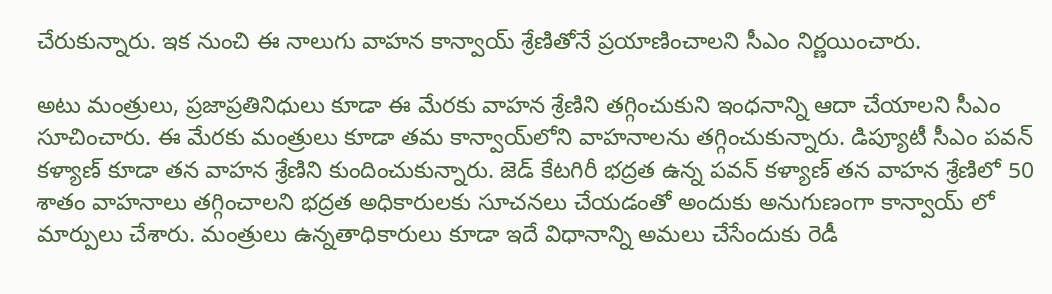చేరుకున్నారు. ఇక నుంచి ఈ నాలుగు వాహన కాన్వాయ్ శ్రేణితోనే ప్రయాణించాలని సీఎం నిర్ణయించారు.

అటు మంత్రులు, ప్రజాప్రతినిధులు కూడా ఈ మేరకు వాహన శ్రేణిని తగ్గించుకుని ఇంధనాన్ని ఆదా చేయాలని సీఎం సూచించారు. ఈ మేరకు మంత్రులు కూడా తమ కాన్వాయ్‌లోని వాహనాలను తగ్గించుకున్నారు. డిప్యూటీ సీఎం ప‌వ‌న్ క‌ళ్యాణ్ కూడా తన వాహ‌న శ్రేణిని కుందించుకున్నారు. జెడ్ కేటగిరీ భద్రత ఉన్న పవన్ కళ్యాణ్ తన వాహన శ్రేణిలో 50 శాతం వాహనాలు తగ్గించాలని భద్రత అధికారులకు సూచ‌న‌లు చేయ‌డంతో అందుకు అనుగుణంగా కాన్వాయ్ లో మార్పులు చేశారు. మంత్రులు ఉన్న‌తాధికారులు కూడా ఇదే విధానాన్ని అమ‌లు చేసేందుకు రెడీ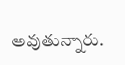అవుతున్నారు.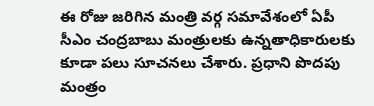ఈ రోజు జ‌రిగిన మంత్రి వ‌ర్గ స‌మావేశంలో ఏపీ సీఎం చంద్ర‌బాబు మంత్రుల‌కు ఉన్న‌తాధికారుల‌కు కూడా ప‌లు సూచ‌న‌లు చేశారు. ప్ర‌ధాని పొద‌పు మంత్రం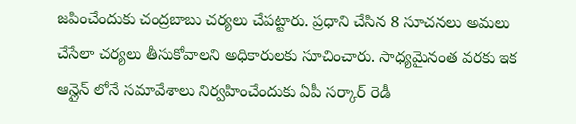జ‌పించేందుకు చంద్ర‌బాబు చ‌ర్య‌లు చేప‌ట్టారు. ప్ర‌ధాని చేసిన 8 సూచ‌న‌లు అమ‌లు చేసేలా చ‌ర్య‌లు తీసుకోవాల‌ని అధికారుల‌కు సూచించారు. సాధ్య‌మైనంత వ‌ర‌కు ఇక ఆన్లైన్ లోనే స‌మావేశాలు నిర్వ‌హించేందుకు ఏపీ స‌ర్కార్ రెడీ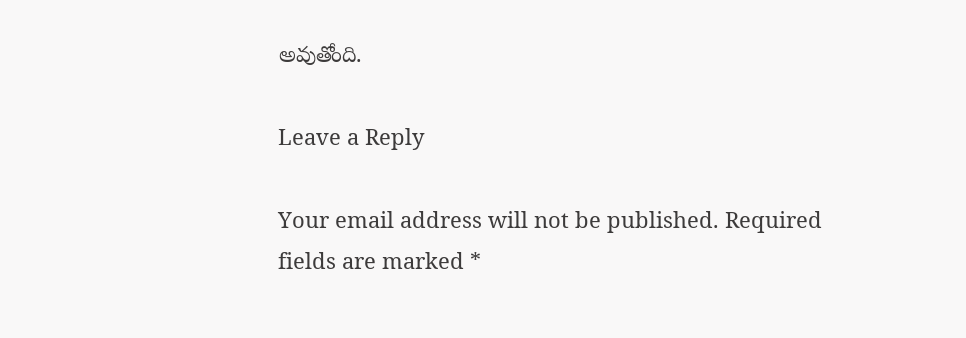అవుతోంది.

Leave a Reply

Your email address will not be published. Required fields are marked *